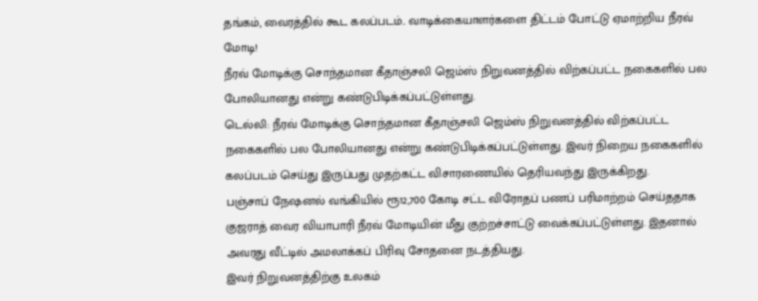தங்கம், வைரத்தில் கூட கலப்படம்.. வாடிக்கையாளர்களை திட்டம் போட்டு ஏமாற்றிய நீரவ் மோடி!
நீரவ் மோடிக்கு சொந்தமான கீதாஞ்சலி ஜெம்ஸ் நிறுவனத்தில் விற்கப்பட்ட நகைகளில் பல போலியானது என்று கண்டுபிடிக்கப்பட்டுள்ளது.
டெல்லி: நீரவ் மோடிக்கு சொந்தமான கீதாஞ்சலி ஜெம்ஸ் நிறுவனத்தில் விற்கப்பட்ட நகைகளில் பல போலியானது என்று கண்டுபிடிக்கப்பட்டுள்ளது. இவர் நிறைய நகைகளில் கலப்படம் செய்து இருப்பது முதற்கட்ட விசாரணையில் தெரியவந்து இருக்கிறது.
பஞ்சாப் நேஷனல் வங்கியில் ரூ12,700 கோடி சட்ட விரோதப் பணப் பரிமாற்றம் செய்ததாக குஜராத் வைர வியாபாரி நீரவ் மோடியின் மீது குற்றச்சாட்டு வைக்கப்பட்டுள்ளது. இதனால் அவரது வீட்டில் அமலாக்கப் பிரிவு சோதனை நடத்தியது.
இவர் நிறுவனத்திற்கு உலகம்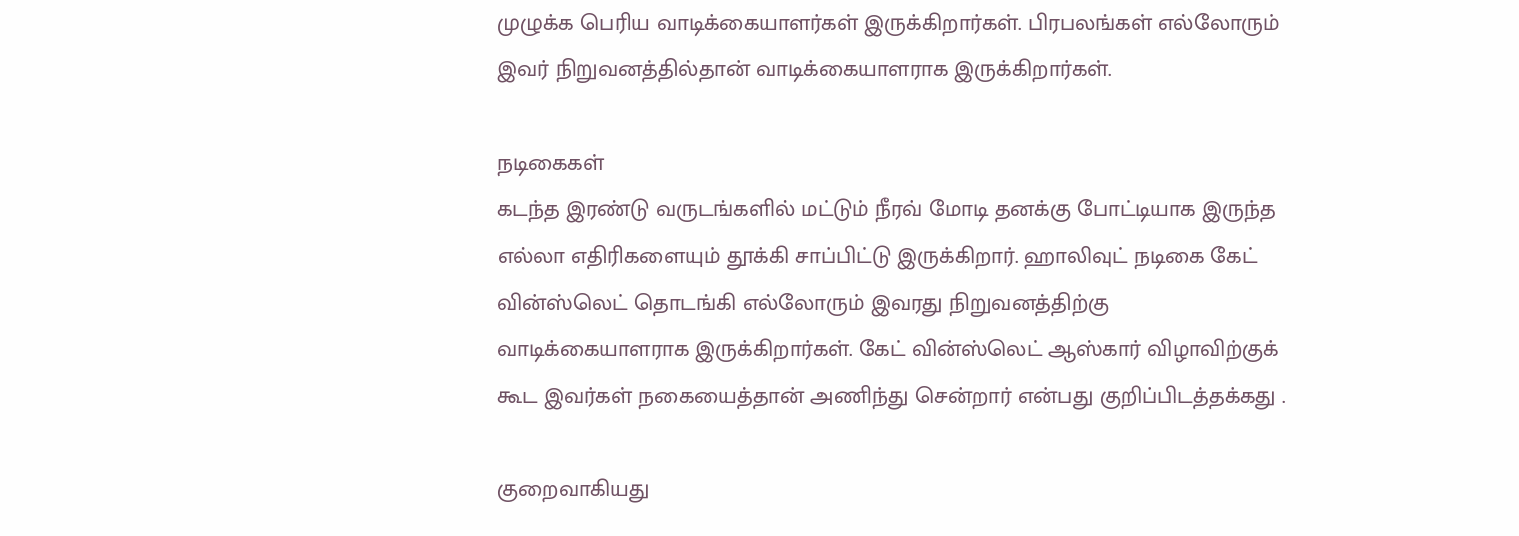முழுக்க பெரிய வாடிக்கையாளர்கள் இருக்கிறார்கள். பிரபலங்கள் எல்லோரும் இவர் நிறுவனத்தில்தான் வாடிக்கையாளராக இருக்கிறார்கள்.

நடிகைகள்
கடந்த இரண்டு வருடங்களில் மட்டும் நீரவ் மோடி தனக்கு போட்டியாக இருந்த எல்லா எதிரிகளையும் தூக்கி சாப்பிட்டு இருக்கிறார். ஹாலிவுட் நடிகை கேட் வின்ஸ்லெட் தொடங்கி எல்லோரும் இவரது நிறுவனத்திற்கு வாடிக்கையாளராக இருக்கிறார்கள். கேட் வின்ஸ்லெட் ஆஸ்கார் விழாவிற்குக் கூட இவர்கள் நகையைத்தான் அணிந்து சென்றார் என்பது குறிப்பிடத்தக்கது .

குறைவாகியது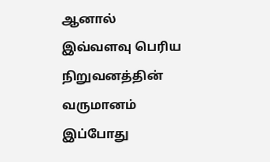ஆனால் இவ்வளவு பெரிய நிறுவனத்தின் வருமானம் இப்போது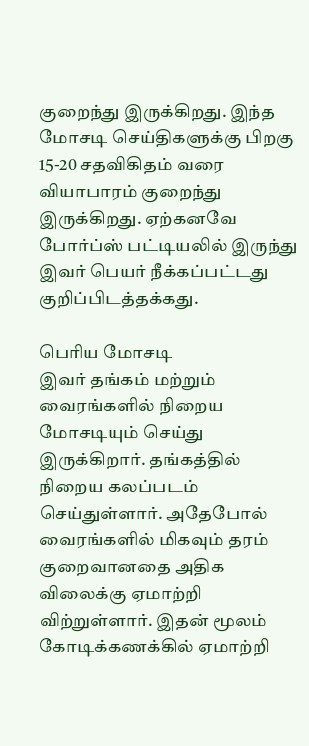குறைந்து இருக்கிறது. இந்த மோசடி செய்திகளுக்கு பிறகு 15-20 சதவிகிதம் வரை வியாபாரம் குறைந்து இருக்கிறது. ஏற்கனவே போர்ப்ஸ் பட்டியலில் இருந்து இவர் பெயர் நீக்கப்பட்டது குறிப்பிடத்தக்கது.

பெரிய மோசடி
இவர் தங்கம் மற்றும் வைரங்களில் நிறைய மோசடியும் செய்து இருக்கிறார். தங்கத்தில் நிறைய கலப்படம் செய்துள்ளார். அதேபோல் வைரங்களில் மிகவும் தரம் குறைவானதை அதிக விலைக்கு ஏமாற்றி விற்றுள்ளார். இதன் மூலம் கோடிக்கணக்கில் ஏமாற்றி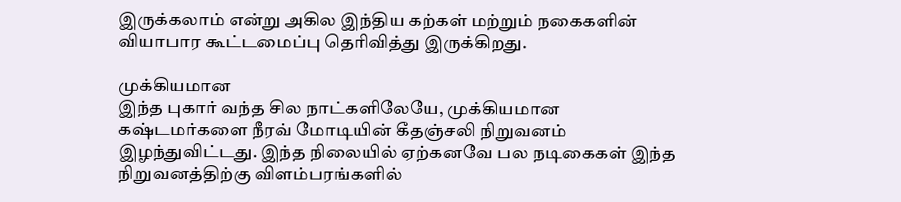இருக்கலாம் என்று அகில இந்திய கற்கள் மற்றும் நகைகளின் வியாபார கூட்டமைப்பு தெரிவித்து இருக்கிறது.

முக்கியமான
இந்த புகார் வந்த சில நாட்களிலேயே, முக்கியமான கஷ்டமர்களை நீரவ் மோடியின் கீதஞ்சலி நிறுவனம் இழந்துவிட்டது. இந்த நிலையில் ஏற்கனவே பல நடிகைகள் இந்த நிறுவனத்திற்கு விளம்பரங்களில்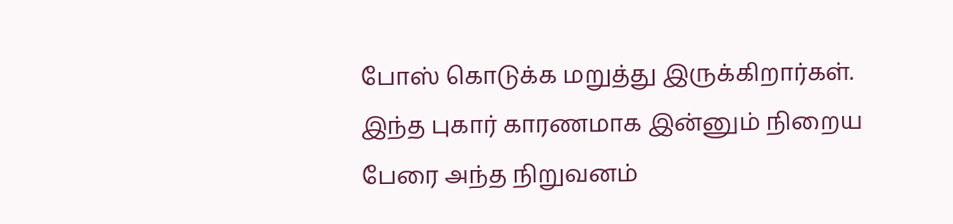போஸ் கொடுக்க மறுத்து இருக்கிறார்கள். இந்த புகார் காரணமாக இன்னும் நிறைய பேரை அந்த நிறுவனம்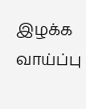இழக்க வாய்ப்பு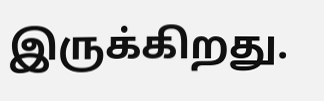இருக்கிறது.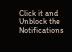Click it and Unblock the Notifications